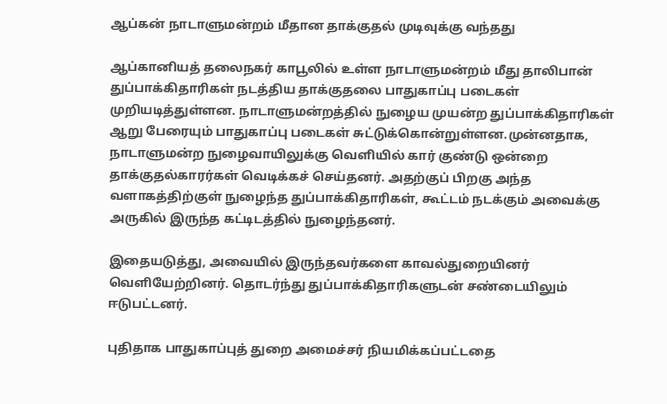ஆப்கன் நாடாளுமன்றம் மீதான தாக்குதல் முடிவுக்கு வந்தது

ஆப்கானியத் தலைநகர் காபூலில் உள்ள நாடாளுமன்றம் மீது தாலிபான் துப்பாக்கிதாரிகள் நடத்திய தாக்குதலை பாதுகாப்பு படைகள் முறியடித்துள்ளன. நாடாளுமன்றத்தில் நுழைய முயன்ற துப்பாக்கிதாரிகள் ஆறு பேரையும் பாதுகாப்பு படைகள் சுட்டுக்கொன்றுள்ளன.முன்னதாக, நாடாளுமன்ற நுழைவாயிலுக்கு வெளியில் கார் குண்டு ஒன்றை தாக்குதல்காரர்கள் வெடிக்கச் செய்தனர். அதற்குப் பிறகு அந்த வளாகத்திற்குள் நுழைந்த துப்பாக்கிதாரிகள், கூட்டம் நடக்கும் அவைக்கு அருகில் இருந்த கட்டிடத்தில் நுழைந்தனர்.

இதையடுத்து, அவையில் இருந்தவர்களை காவல்துறையினர் வெளியேற்றினர். தொடர்ந்து துப்பாக்கிதாரிகளுடன் சண்டையிலும் ஈடுபட்டனர்.

புதிதாக பாதுகாப்புத் துறை அமைச்சர் நியமிக்கப்பட்டதை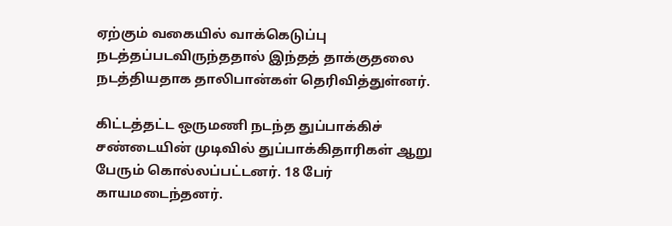ஏற்கும் வகையில் வாக்கெடுப்பு நடத்தப்படவிருந்ததால் இந்தத் தாக்குதலை நடத்தியதாக தாலிபான்கள் தெரிவித்துள்னர்.

கிட்டத்தட்ட ஒருமணி நடந்த துப்பாக்கிச் சண்டையின் முடிவில் துப்பாக்கிதாரிகள் ஆறு பேரும் கொல்லப்பட்டனர். 18 பேர் காயமடைந்தனர்.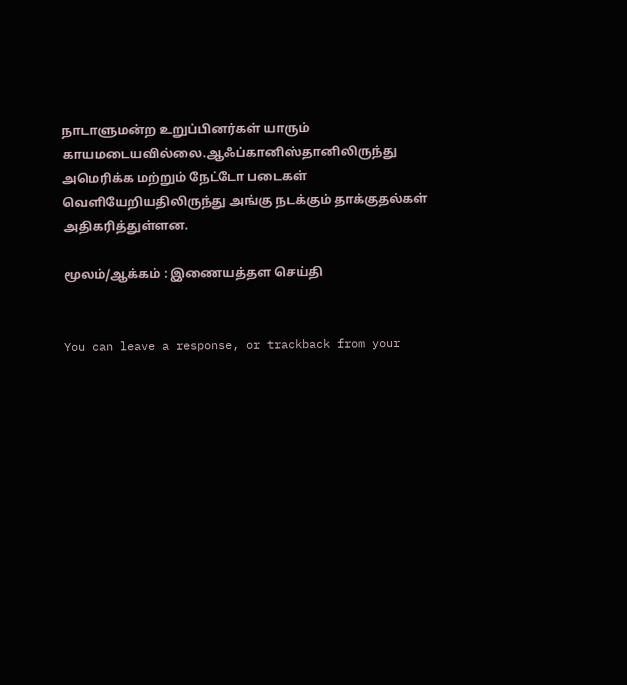நாடாளுமன்ற உறுப்பினர்கள் யாரும் காயமடையவில்லை.ஆஃப்கானிஸ்தானிலிருந்து அமெரிக்க மற்றும் நேட்டோ படைகள் வெளியேறியதிலிருந்து அங்கு நடக்கும் தாக்குதல்கள் அதிகரித்துள்ளன.

மூலம்/ஆக்கம் : இணையத்தள செய்தி


You can leave a response, or trackback from your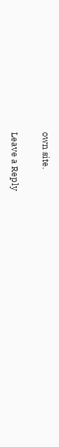own site.

Leave a Reply